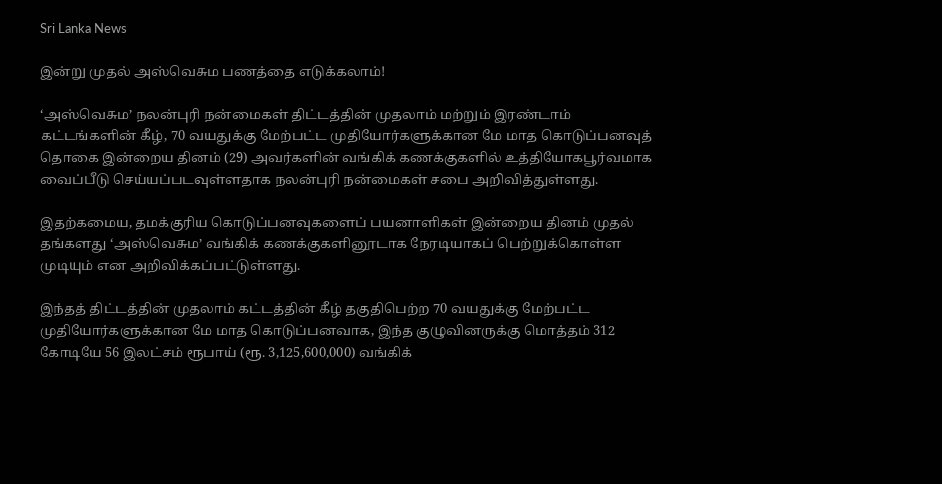Sri Lanka News

இன்று முதல் அஸ்வெசும பணத்தை எடுக்கலாம்!

‘அஸ்வெசும’ நலன்புரி நன்மைகள் திட்டத்தின் முதலாம் மற்றும் இரண்டாம் கட்டங்களின் கீழ், 70 வயதுக்கு மேற்பட்ட முதியோர்களுக்கான மே மாத கொடுப்பனவுத் தொகை இன்றைய தினம் (29) அவர்களின் வங்கிக் கணக்குகளில் உத்தியோகபூர்வமாக வைப்பீடு செய்யப்படவுள்ளதாக நலன்புரி நன்மைகள் சபை அறிவித்துள்ளது.

இதற்கமைய, தமக்குரிய கொடுப்பனவுகளைப் பயனாளிகள் இன்றைய தினம் முதல் தங்களது ‘அஸ்வெசும’ வங்கிக் கணக்குகளினூடாக நேரடியாகப் பெற்றுக்கொள்ள முடியும் என அறிவிக்கப்பட்டுள்ளது.

இந்தத் திட்டத்தின் முதலாம் கட்டத்தின் கீழ் தகுதிபெற்ற 70 வயதுக்கு மேற்பட்ட முதியோர்களுக்கான மே மாத கொடுப்பனவாக, இந்த குழுவினருக்கு மொத்தம் 312 கோடியே 56 இலட்சம் ரூபாய் (ரூ. 3,125,600,000) வங்கிக்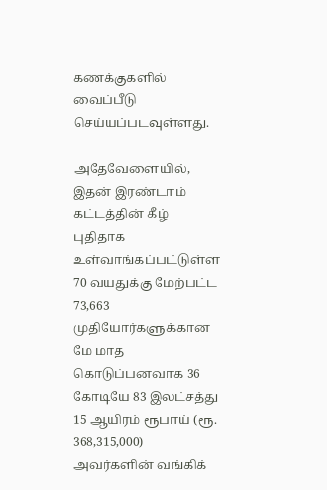கணக்குகளில் வைப்பீடு செய்யப்படவுள்ளது.

அதேவேளையில், இதன் இரண்டாம் கட்டத்தின் கீழ் புதிதாக உள்வாங்கப்பட்டுள்ள 70 வயதுக்கு மேற்பட்ட 73,663 முதியோர்களுக்கான மே மாத கொடுப்பனவாக 36 கோடியே 83 இலட்சத்து 15 ஆயிரம் ரூபாய் (ரூ. 368,315,000) அவர்களின் வங்கிக்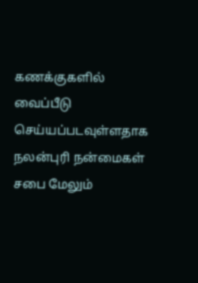கணக்குகளில் வைப்பீடு செய்யப்படவுள்ளதாக நலன்புரி நன்மைகள் சபை மேலும்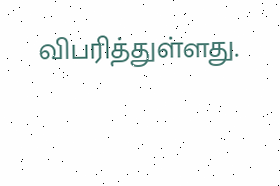விபரித்துள்ளது.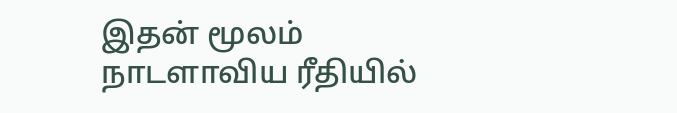இதன் மூலம் நாடளாவிய ரீதியில்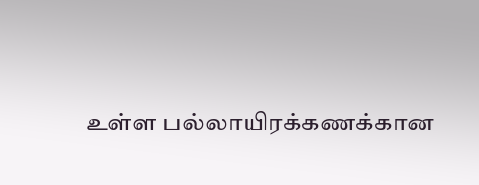உள்ள பல்லாயிரக்கணக்கான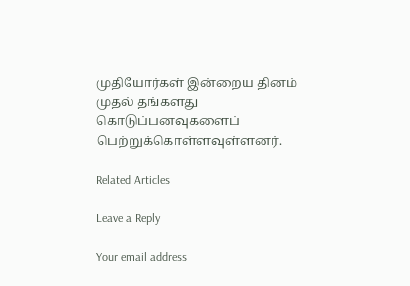முதியோர்கள் இன்றைய தினம் முதல் தங்களது கொடுப்பனவுகளைப் பெற்றுக்கொள்ளவுள்ளனர்.

Related Articles

Leave a Reply

Your email address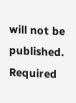will not be published. Required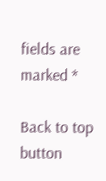fields are marked *

Back to top button